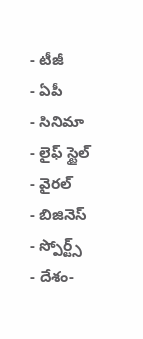- టీజీ
- ఏపీ
- సినిమా
- లైఫ్ స్టైల్
- వైరల్
- బిజినెస్
- స్పోర్ట్స్
- దేశం-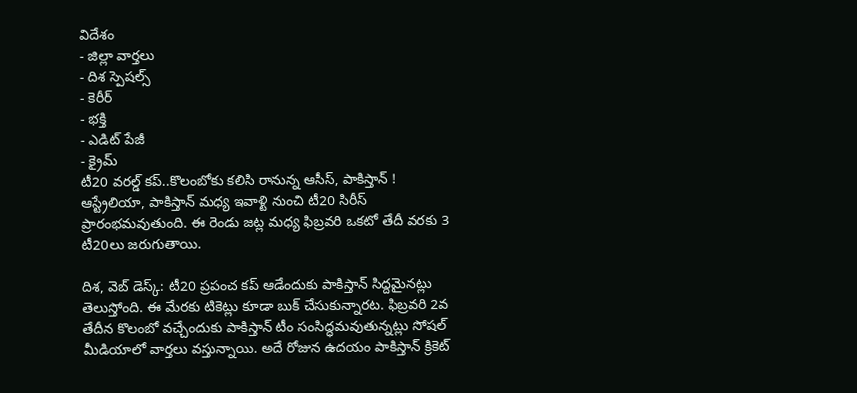విదేశం
- జిల్లా వార్తలు
- దిశ స్పెషల్స్
- కెరీర్
- భక్తి
- ఎడిట్ పేజీ
- క్రైమ్
టీ20 వరల్డ్ కప్..కొలంబోకు కలిసి రానున్న ఆసీస్, పాకిస్తాన్ !
ఆస్ట్రేలియా, పాకిస్తాన్ మధ్య ఇవాళ్టి నుంచి టీ20 సిరీస్ ప్రారంభమవుతుంది. ఈ రెండు జట్ల మధ్య ఫిబ్రవరి ఒకటో తేదీ వరకు 3 టీ20లు జరుగుతాయి.

దిశ, వెబ్ డెస్క్: టీ20 ప్రపంచ కప్ ఆడేందుకు పాకిస్తాన్ సిద్దమైనట్లు తెలుస్తోంది. ఈ మేరకు టికెట్లు కూడా బుక్ చేసుకున్నారట. ఫిబ్రవరి 2వ తేదీన కొలంబో వచ్చేందుకు పాకిస్తాన్ టీం సంసిద్ధమవుతున్నట్లు సోషల్ మీడియాలో వార్తలు వస్తున్నాయి. అదే రోజున ఉదయం పాకిస్తాన్ క్రికెట్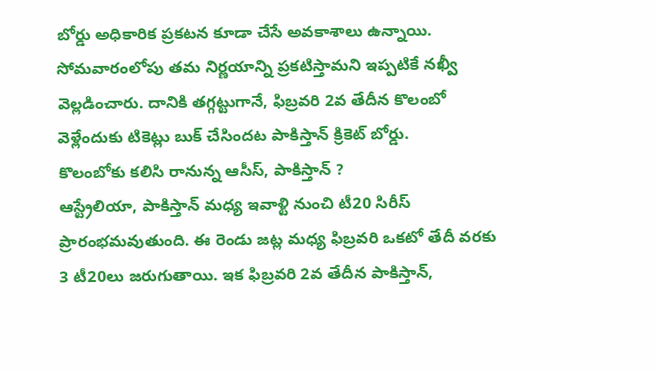బోర్డు అధికారిక ప్రకటన కూడా చేసే అవకాశాలు ఉన్నాయి. సోమవారంలోపు తమ నిర్ణయాన్ని ప్రకటిస్తామని ఇప్పటికే నఖ్వీ వెల్లడించారు. దానికి తగ్గట్టుగానే, ఫిబ్రవరి 2వ తేదీన కొలంబో వెళ్లేందుకు టికెట్లు బుక్ చేసిందట పాకిస్తాన్ క్రికెట్ బోర్డు.
కొలంబోకు కలిసి రానున్న ఆసీస్, పాకిస్తాన్ ?
ఆస్ట్రేలియా, పాకిస్తాన్ మధ్య ఇవాళ్టి నుంచి టీ20 సిరీస్ ప్రారంభమవుతుంది. ఈ రెండు జట్ల మధ్య ఫిబ్రవరి ఒకటో తేదీ వరకు 3 టీ20లు జరుగుతాయి. ఇక ఫిబ్రవరి 2వ తేదీన పాకిస్తాన్,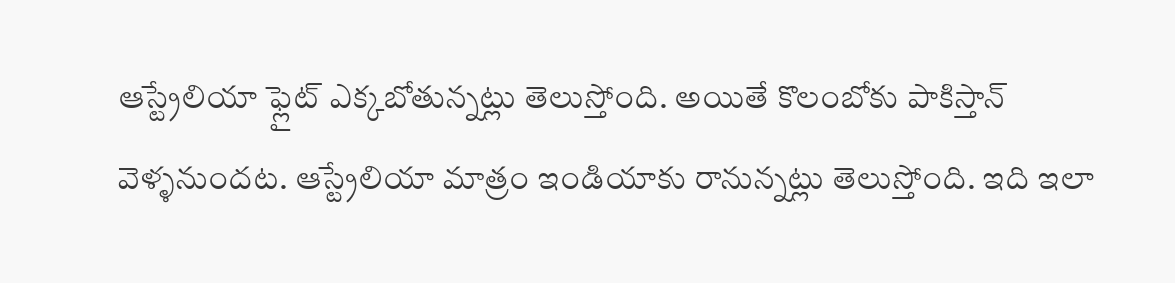ఆస్ట్రేలియా ఫ్లైట్ ఎక్కబోతున్నట్లు తెలుస్తోంది. అయితే కొలంబోకు పాకిస్తాన్ వెళ్ళనుందట. ఆస్ట్రేలియా మాత్రం ఇండియాకు రానున్నట్లు తెలుస్తోంది. ఇది ఇలా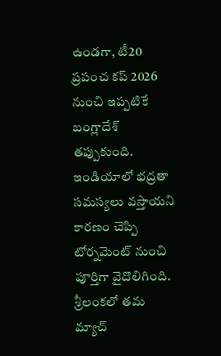ఉండగా, టీ20 ప్రపంచ కప్ 2026 నుంచి ఇప్పటికే బంగ్లాదేశ్ తప్పుకుంది. ఇండియాలో భద్రతా సమస్యలు వస్తాయని కారణం చెప్పి టోర్నమెంట్ నుంచి పూర్తిగా వైదొలిగింది. శ్రీలంకలో తమ మ్యాచ్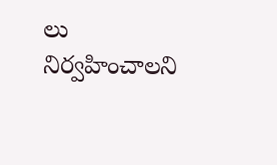లు నిర్వహించాలని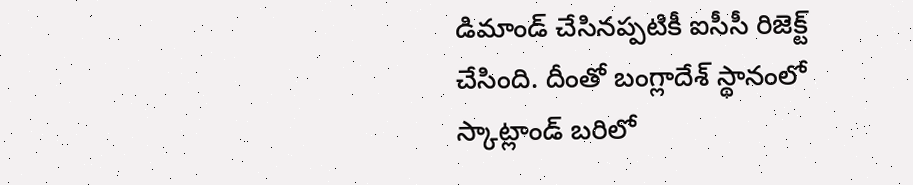డిమాండ్ చేసినప్పటికీ ఐసీసీ రిజెక్ట్ చేసింది. దీంతో బంగ్లాదేశ్ స్థానంలో స్కాట్లాండ్ బరిలో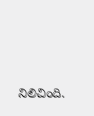నిలిచింది.